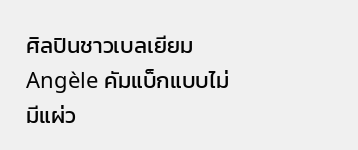ศิลปินชาวเบลเยียม Angèle คัมแบ็กแบบไม่มีแผ่ว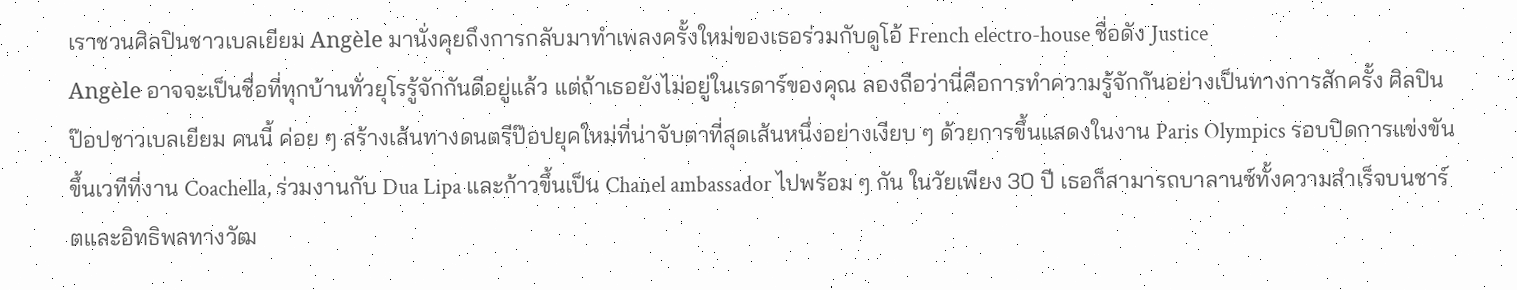เราชวนศิลปินชาวเบลเยียม Angèle มานั่งคุยถึงการกลับมาทำเพลงครั้งใหม่ของเธอร่วมกับดูโอ้ French electro-house ชื่อดัง Justice
Angèle อาจจะเป็นชื่อที่ทุกบ้านทั่วยุโรรู้จักกันดีอยู่แล้ว แต่ถ้าเธอยังไม่อยู่ในเรดาร์ของคุณ ลองถือว่านี่คือการทำความรู้จักกันอย่างเป็นทางการสักครั้ง ศิลปินป๊อปชาวเบลเยียม คนนี้ ค่อย ๆ สร้างเส้นทางดนตรีป๊อปยุคใหม่ที่น่าจับตาที่สุดเส้นหนึ่งอย่างเงียบ ๆ ด้วยการขึ้นแสดงในงาน Paris Olympics รอบปิดการแข่งขัน ขึ้นเวทีที่งาน Coachella, ร่วมงานกับ Dua Lipa และก้าวขึ้นเป็น Chanel ambassador ไปพร้อม ๆ กัน ในวัยเพียง 30 ปี เธอก็สามารถบาลานซ์ทั้งความสำเร็จบนชาร์ตและอิทธิพลทางวัฒ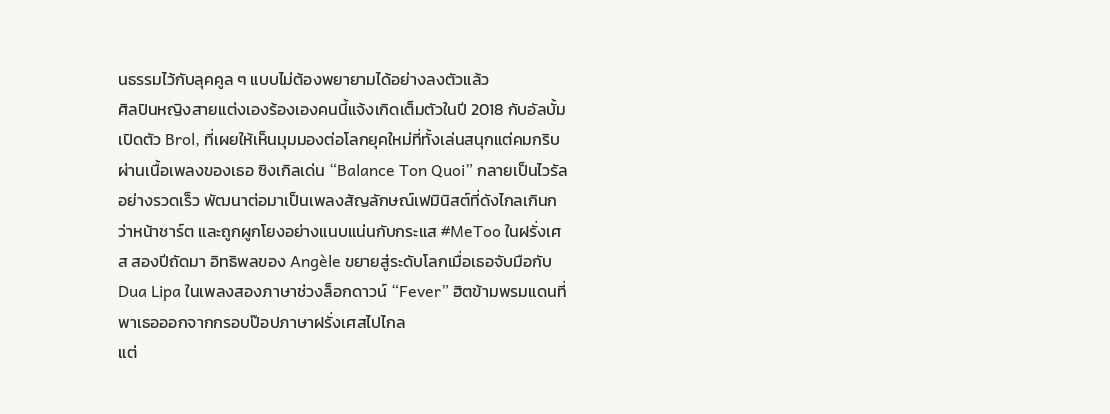นธรรมไว้กับลุคคูล ๆ แบบไม่ต้องพยายามได้อย่างลงตัวแล้ว
ศิลปินหญิงสายแต่งเองร้องเองคนนี้แจ้งเกิดเต็มตัวในปี 2018 กับอัลบั้มเปิดตัว Brol, ที่เผยให้เห็นมุมมองต่อโลกยุคใหม่ที่ทั้งเล่นสนุกแต่คมกริบผ่านเนื้อเพลงของเธอ ซิงเกิลเด่น “Balance Ton Quoi” กลายเป็นไวรัลอย่างรวดเร็ว พัฒนาต่อมาเป็นเพลงสัญลักษณ์เฟมินิสต์ที่ดังไกลเกินกว่าหน้าชาร์ต และถูกผูกโยงอย่างแนบแน่นกับกระแส #MeToo ในฝรั่งเศส สองปีถัดมา อิทธิพลของ Angèle ขยายสู่ระดับโลกเมื่อเธอจับมือกับ Dua Lipa ในเพลงสองภาษาช่วงล็อกดาวน์ “Fever” ฮิตข้ามพรมแดนที่พาเธอออกจากกรอบป๊อปภาษาฝรั่งเศสไปไกล
แต่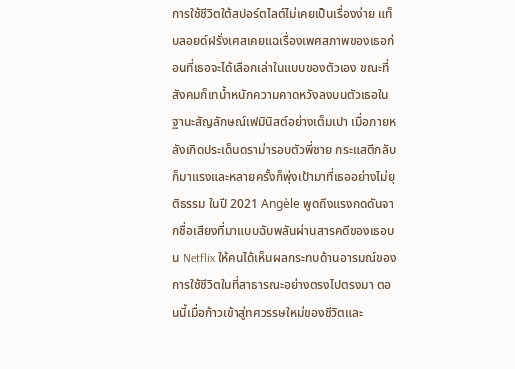การใช้ชีวิตใต้สปอร์ตไลต์ไม่เคยเป็นเรื่องง่าย แท็บลอยด์ฝรั่งเศสเคยแฉเรื่องเพศสภาพของเธอก่อนที่เธอจะได้เลือกเล่าในแบบของตัวเอง ขณะที่สังคมก็เทน้ำหนักความคาดหวังลงบนตัวเธอในฐานะสัญลักษณ์เฟมินิสต์อย่างเต็มเปา เมื่อภายหลังเกิดประเด็นดราม่ารอบตัวพี่ชาย กระแสตีกลับก็มาแรงและหลายครั้งก็พุ่งเป้ามาที่เธออย่างไม่ยุติธรรม ในปี 2021 Angèle พูดถึงแรงกดดันจากชื่อเสียงที่มาแบบฉับพลันผ่านสารคดีของเธอบน Netflix ให้คนได้เห็นผลกระทบด้านอารมณ์ของการใช้ชีวิตในที่สาธารณะอย่างตรงไปตรงมา ตอนนี้เมื่อก้าวเข้าสู่ทศวรรษใหม่ของชีวิตและ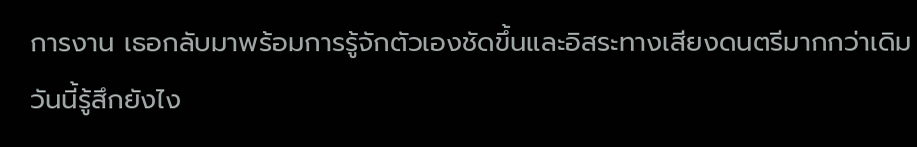การงาน เธอกลับมาพร้อมการรู้จักตัวเองชัดขึ้นและอิสระทางเสียงดนตรีมากกว่าเดิม
วันนี้รู้สึกยังไง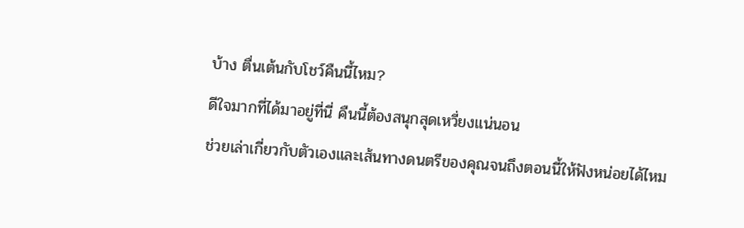บ้าง ตื่นเต้นกับโชว์คืนนี้ไหม?
ดีใจมากที่ได้มาอยู่ที่นี่ คืนนี้ต้องสนุกสุดเหวี่ยงแน่นอน
ช่วยเล่าเกี่ยวกับตัวเองและเส้นทางดนตรีของคุณจนถึงตอนนี้ให้ฟังหน่อยได้ไหม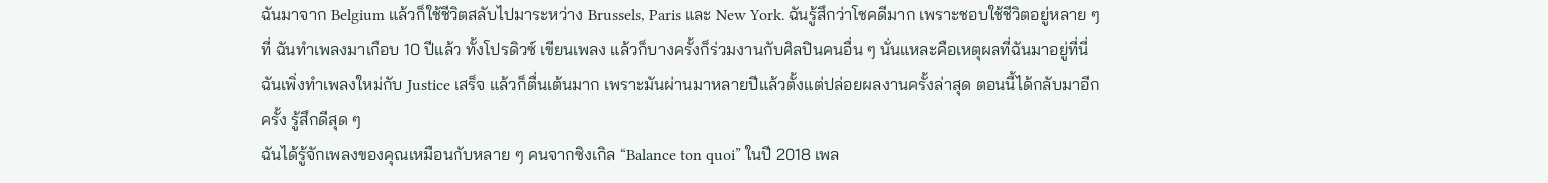ฉันมาจาก Belgium แล้วก็ใช้ชีวิตสลับไปมาระหว่าง Brussels, Paris และ New York. ฉันรู้สึกว่าโชคดีมาก เพราะชอบใช้ชีวิตอยู่หลาย ๆ ที่ ฉันทำเพลงมาเกือบ 10 ปีแล้ว ทั้งโปรดิวซ์ เขียนเพลง แล้วก็บางครั้งก็ร่วมงานกับศิลปินคนอื่น ๆ นั่นแหละคือเหตุผลที่ฉันมาอยู่ที่นี่ ฉันเพิ่งทำเพลงใหม่กับ Justice เสร็จ แล้วก็ตื่นเต้นมาก เพราะมันผ่านมาหลายปีแล้วตั้งแต่ปล่อยผลงานครั้งล่าสุด ตอนนี้ได้กลับมาอีกครั้ง รู้สึกดีสุด ๆ
ฉันได้รู้จักเพลงของคุณเหมือนกับหลาย ๆ คนจากซิงเกิล “Balance ton quoi” ในปี 2018 เพล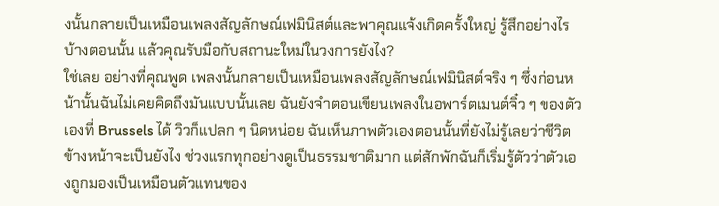งนั้นกลายเป็นเหมือนเพลงสัญลักษณ์เฟมินิสต์และพาคุณแจ้งเกิดครั้งใหญ่ รู้สึกอย่างไรบ้างตอนนั้น แล้วคุณรับมือกับสถานะใหม่ในวงการยังไง?
ใช่เลย อย่างที่คุณพูด เพลงนั้นกลายเป็นเหมือนเพลงสัญลักษณ์เฟมินิสต์จริง ๆ ซึ่งก่อนหน้านั้นฉันไม่เคยคิดถึงมันแบบนั้นเลย ฉันยังจำตอนเขียนเพลงในอพาร์ตเมนต์จิ๋ว ๆ ของตัวเองที่ Brussels ได้ วิวก็แปลก ๆ นิดหน่อย ฉันเห็นภาพตัวเองตอนนั้นที่ยังไม่รู้เลยว่าชีวิตข้างหน้าจะเป็นยังไง ช่วงแรกทุกอย่างดูเป็นธรรมชาติมาก แต่สักพักฉันก็เริ่มรู้ตัวว่าตัวเองถูกมองเป็นเหมือนตัวแทนของ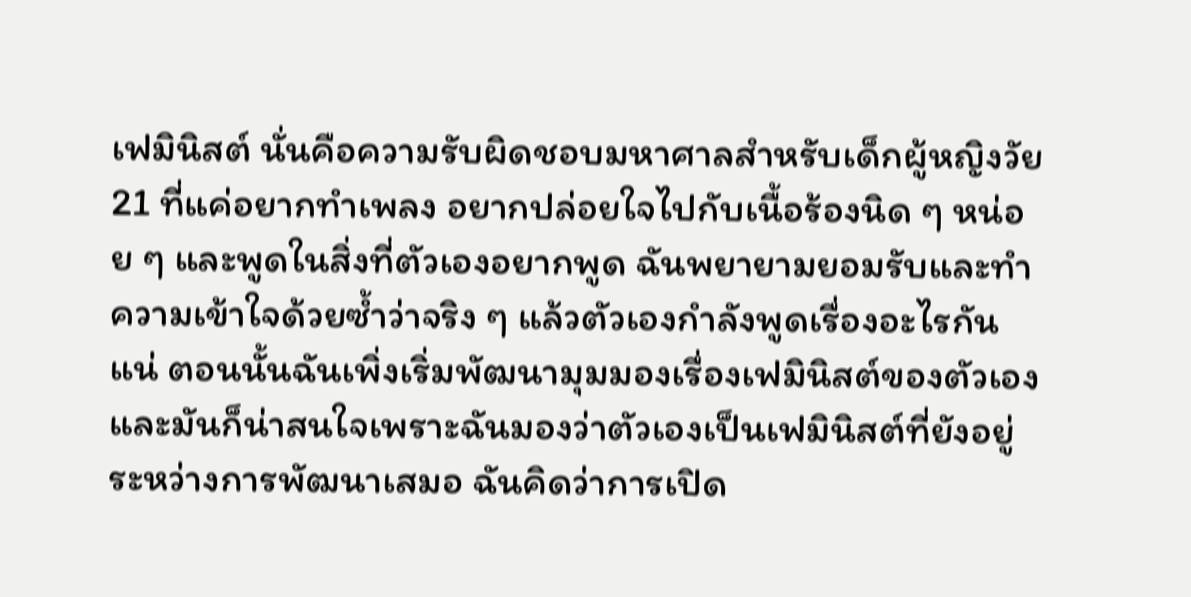เฟมินิสต์ นั่นคือความรับผิดชอบมหาศาลสำหรับเด็กผู้หญิงวัย 21 ที่แค่อยากทำเพลง อยากปล่อยใจไปกับเนื้อร้องนิด ๆ หน่อย ๆ และพูดในสิ่งที่ตัวเองอยากพูด ฉันพยายามยอมรับและทำความเข้าใจด้วยซ้ำว่าจริง ๆ แล้วตัวเองกำลังพูดเรื่องอะไรกันแน่ ตอนนั้นฉันเพิ่งเริ่มพัฒนามุมมองเรื่องเฟมินิสต์ของตัวเอง และมันก็น่าสนใจเพราะฉันมองว่าตัวเองเป็นเฟมินิสต์ที่ยังอยู่ระหว่างการพัฒนาเสมอ ฉันคิดว่าการเปิด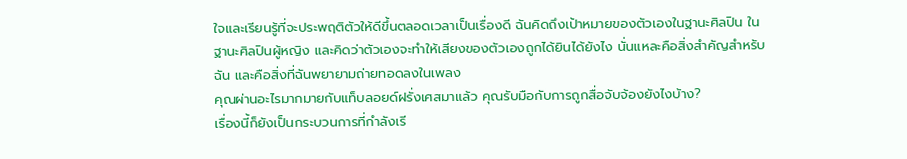ใจและเรียนรู้ที่จะประพฤติตัวให้ดีขึ้นตลอดเวลาเป็นเรื่องดี ฉันคิดถึงเป้าหมายของตัวเองในฐานะศิลปิน ในฐานะศิลปินผู้หญิง และคิดว่าตัวเองจะทำให้เสียงของตัวเองถูกได้ยินได้ยังไง นั่นแหละคือสิ่งสำคัญสำหรับฉัน และคือสิ่งที่ฉันพยายามถ่ายทอดลงในเพลง
คุณผ่านอะไรมากมายกับแท็บลอยด์ฝรั่งเศสมาแล้ว คุณรับมือกับการถูกสื่อจับจ้องยังไงบ้าง?
เรื่องนี้ก็ยังเป็นกระบวนการที่กำลังเรี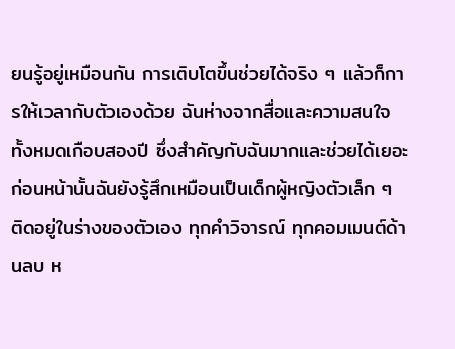ยนรู้อยู่เหมือนกัน การเติบโตขึ้นช่วยได้จริง ๆ แล้วก็การให้เวลากับตัวเองด้วย ฉันห่างจากสื่อและความสนใจทั้งหมดเกือบสองปี ซึ่งสำคัญกับฉันมากและช่วยได้เยอะ ก่อนหน้านั้นฉันยังรู้สึกเหมือนเป็นเด็กผู้หญิงตัวเล็ก ๆ ติดอยู่ในร่างของตัวเอง ทุกคำวิจารณ์ ทุกคอมเมนต์ด้านลบ ห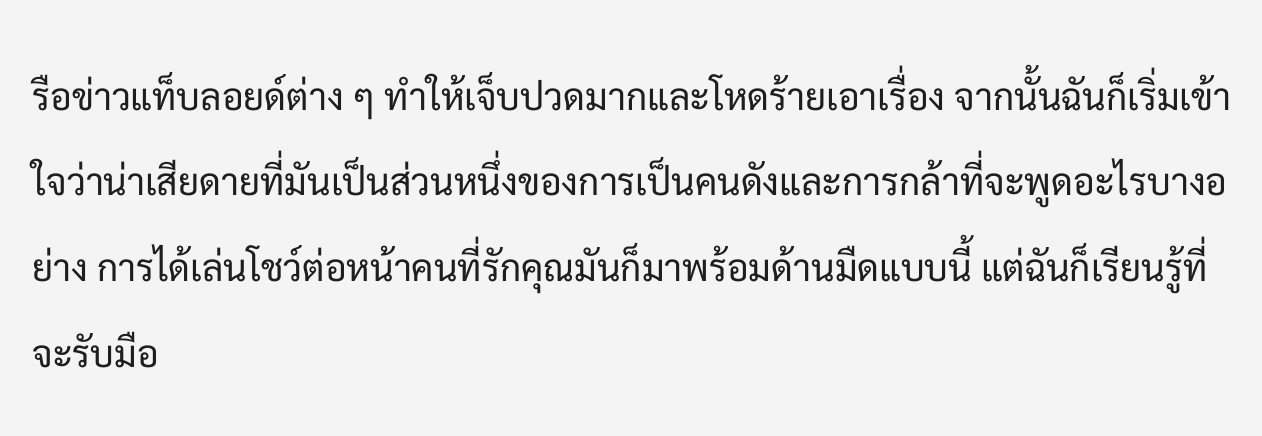รือข่าวแท็บลอยด์ต่าง ๆ ทำให้เจ็บปวดมากและโหดร้ายเอาเรื่อง จากนั้นฉันก็เริ่มเข้าใจว่าน่าเสียดายที่มันเป็นส่วนหนึ่งของการเป็นคนดังและการกล้าที่จะพูดอะไรบางอย่าง การได้เล่นโชว์ต่อหน้าคนที่รักคุณมันก็มาพร้อมด้านมืดแบบนี้ แต่ฉันก็เรียนรู้ที่จะรับมือ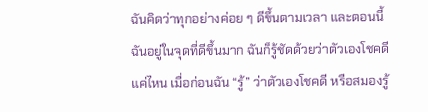ฉันคิดว่าทุกอย่างค่อย ๆ ดีขึ้นตามเวลา และตอนนี้ฉันอยู่ในจุดที่ดีขึ้นมาก ฉันก็รู้ชัดด้วยว่าตัวเองโชคดีแค่ไหน เมื่อก่อนฉัน “รู้” ว่าตัวเองโชคดี หรือสมองรู้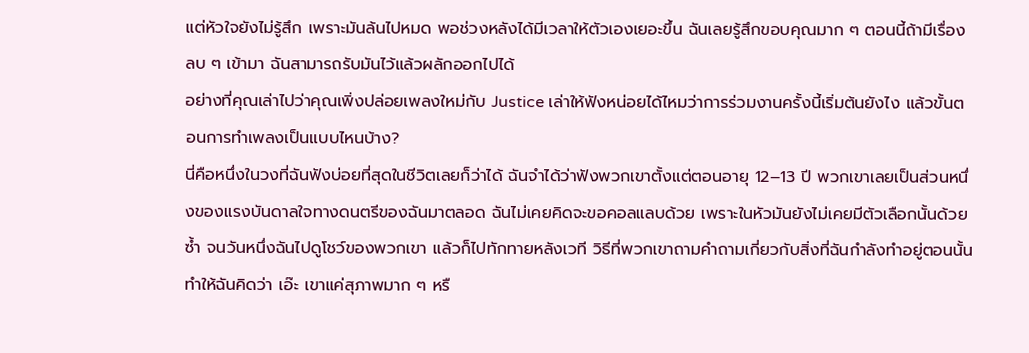แต่หัวใจยังไม่รู้สึก เพราะมันล้นไปหมด พอช่วงหลังได้มีเวลาให้ตัวเองเยอะขึ้น ฉันเลยรู้สึกขอบคุณมาก ๆ ตอนนี้ถ้ามีเรื่องลบ ๆ เข้ามา ฉันสามารถรับมันไว้แล้วผลักออกไปได้
อย่างที่คุณเล่าไปว่าคุณเพิ่งปล่อยเพลงใหม่กับ Justice เล่าให้ฟังหน่อยได้ไหมว่าการร่วมงานครั้งนี้เริ่มต้นยังไง แล้วขั้นตอนการทำเพลงเป็นแบบไหนบ้าง?
นี่คือหนึ่งในวงที่ฉันฟังบ่อยที่สุดในชีวิตเลยก็ว่าได้ ฉันจำได้ว่าฟังพวกเขาตั้งแต่ตอนอายุ 12–13 ปี พวกเขาเลยเป็นส่วนหนึ่งของแรงบันดาลใจทางดนตรีของฉันมาตลอด ฉันไม่เคยคิดจะขอคอลแลบด้วย เพราะในหัวมันยังไม่เคยมีตัวเลือกนั้นด้วยซ้ำ จนวันหนึ่งฉันไปดูโชว์ของพวกเขา แล้วก็ไปทักทายหลังเวที วิธีที่พวกเขาถามคำถามเกี่ยวกับสิ่งที่ฉันกำลังทำอยู่ตอนนั้นทำให้ฉันคิดว่า เอ๊ะ เขาแค่สุภาพมาก ๆ หรื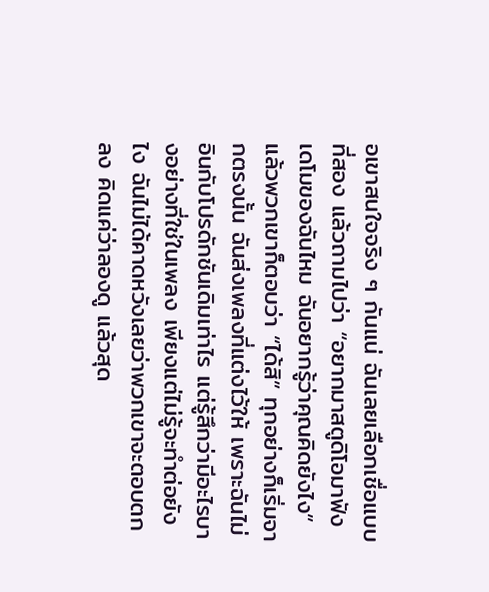อเขาสนใจจริง ๆ กันแน่ ฉันเลยเลือกเชื่อแบบที่สอง แล้วถามไปว่า “อยากมาสตูดิโอมาฟังเดโมของฉันไหม ฉันอยากรู้ว่าคุณคิดยังไง” แล้วพวกเขาก็ตอบว่า “ได้สิ” ทุกอย่างก็เริ่มจากตรงนั้น ฉันส่งเพลงที่แต่งไว้ให้ เพราะฉันไม่อินกับโปรดักชันเดิมเท่าไร แต่รู้สึกว่ามีอะไรบางอย่างที่ใช่ในเพลง เพียงแต่ไม่รู้จะทำต่อยังไง ฉันไม่ได้คาดหวังเลยว่าพวกเขาจะตอบตกลง คิดแค่ว่าลองดู แล้วสุด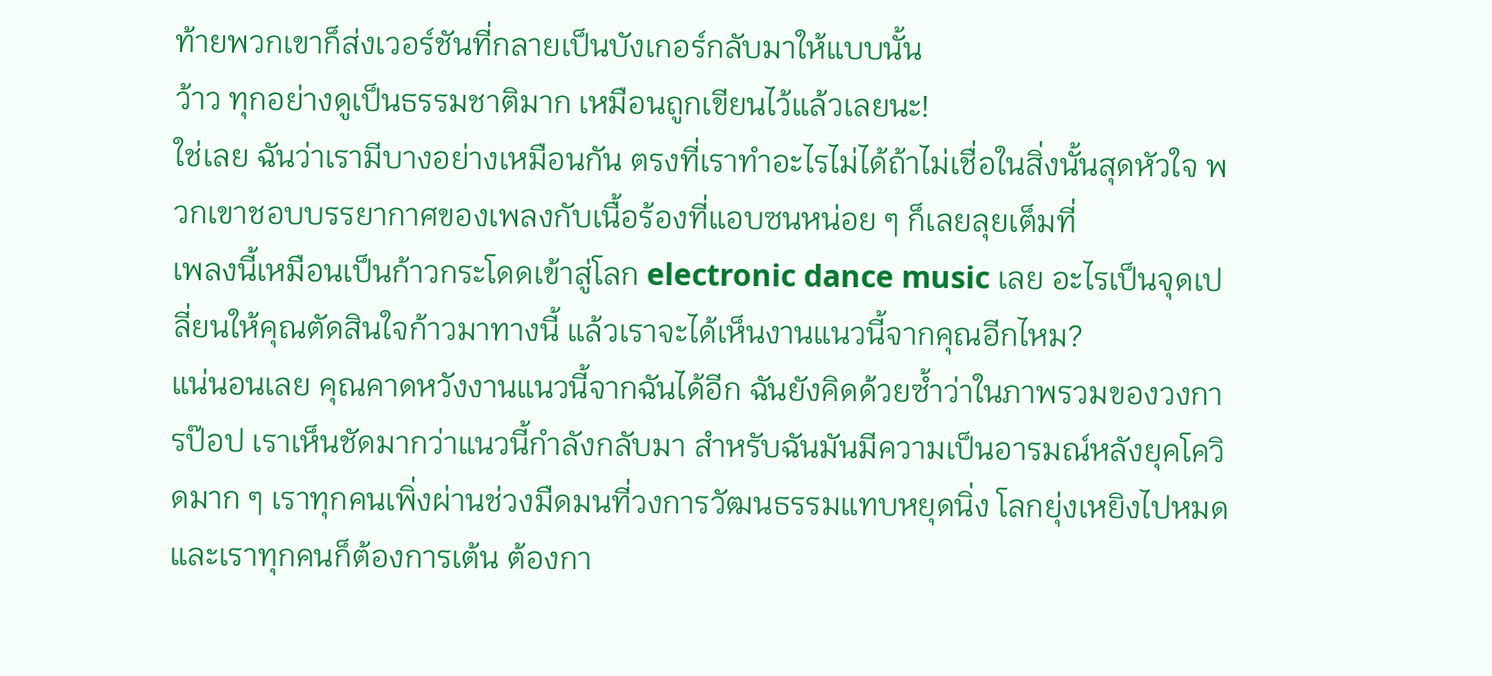ท้ายพวกเขาก็ส่งเวอร์ชันที่กลายเป็นบังเกอร์กลับมาให้แบบนั้น
ว้าว ทุกอย่างดูเป็นธรรมชาติมาก เหมือนถูกเขียนไว้แล้วเลยนะ!
ใช่เลย ฉันว่าเรามีบางอย่างเหมือนกัน ตรงที่เราทำอะไรไม่ได้ถ้าไม่เชื่อในสิ่งนั้นสุดหัวใจ พวกเขาชอบบรรยากาศของเพลงกับเนื้อร้องที่แอบซนหน่อย ๆ ก็เลยลุยเต็มที่
เพลงนี้เหมือนเป็นก้าวกระโดดเข้าสู่โลก electronic dance music เลย อะไรเป็นจุดเปลี่ยนให้คุณตัดสินใจก้าวมาทางนี้ แล้วเราจะได้เห็นงานแนวนี้จากคุณอีกไหม?
แน่นอนเลย คุณคาดหวังงานแนวนี้จากฉันได้อีก ฉันยังคิดด้วยซ้ำว่าในภาพรวมของวงการป๊อป เราเห็นชัดมากว่าแนวนี้กำลังกลับมา สำหรับฉันมันมีความเป็นอารมณ์หลังยุคโควิดมาก ๆ เราทุกคนเพิ่งผ่านช่วงมืดมนที่วงการวัฒนธรรมแทบหยุดนิ่ง โลกยุ่งเหยิงไปหมด และเราทุกคนก็ต้องการเต้น ต้องกา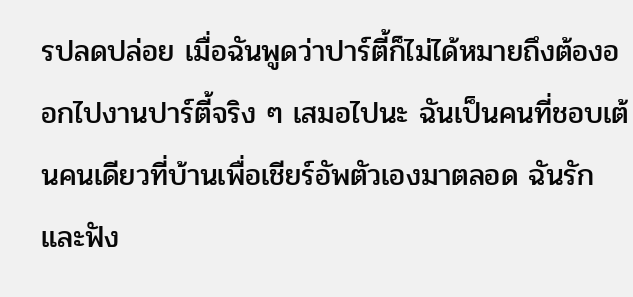รปลดปล่อย เมื่อฉันพูดว่าปาร์ตี้ก็ไม่ได้หมายถึงต้องออกไปงานปาร์ตี้จริง ๆ เสมอไปนะ ฉันเป็นคนที่ชอบเต้นคนเดียวที่บ้านเพื่อเชียร์อัพตัวเองมาตลอด ฉันรักและฟัง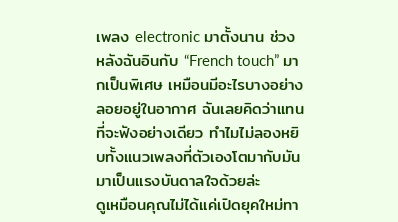เพลง electronic มาตั้งนาน ช่วงหลังฉันอินกับ “French touch” มากเป็นพิเศษ เหมือนมีอะไรบางอย่างลอยอยู่ในอากาศ ฉันเลยคิดว่าแทนที่จะฟังอย่างเดียว ทำไมไม่ลองหยิบทั้งแนวเพลงที่ตัวเองโตมากับมันมาเป็นแรงบันดาลใจด้วยล่ะ
ดูเหมือนคุณไม่ได้แค่เปิดยุคใหม่ทา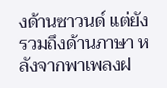งด้านซาวนด์ แต่ยังรวมถึงด้านภาษา หลังจากพาเพลงฝ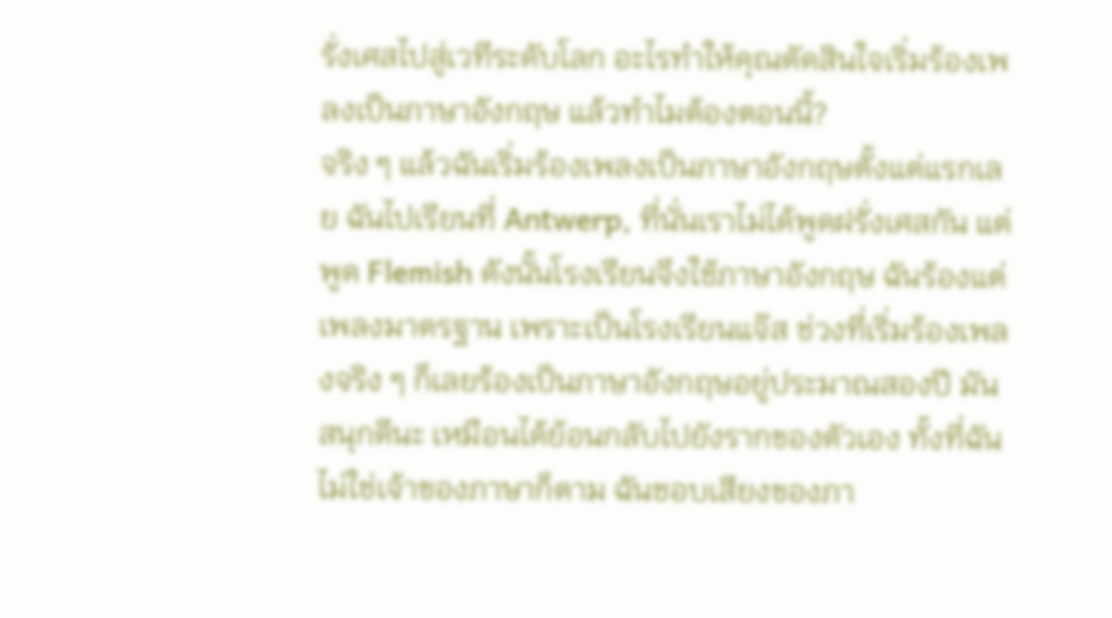รั่งเศสไปสู่เวทีระดับโลก อะไรทำให้คุณตัดสินใจเริ่มร้องเพลงเป็นภาษาอังกฤษ แล้วทำไมต้องตอนนี้?
จริง ๆ แล้วฉันเริ่มร้องเพลงเป็นภาษาอังกฤษตั้งแต่แรกเลย ฉันไปเรียนที่ Antwerp, ที่นั่นเราไม่ได้พูดฝรั่งเศสกัน แต่พูด Flemish ดังนั้นโรงเรียนจึงใช้ภาษาอังกฤษ ฉันร้องแต่เพลงมาตรฐาน เพราะเป็นโรงเรียนแจ๊ส ช่วงที่เริ่มร้องเพลงจริง ๆ ก็เลยร้องเป็นภาษาอังกฤษอยู่ประมาณสองปี มันสนุกดีนะ เหมือนได้ย้อนกลับไปยังรากของตัวเอง ทั้งที่ฉันไม่ใช่เจ้าของภาษาก็ตาม ฉันชอบเสียงของภา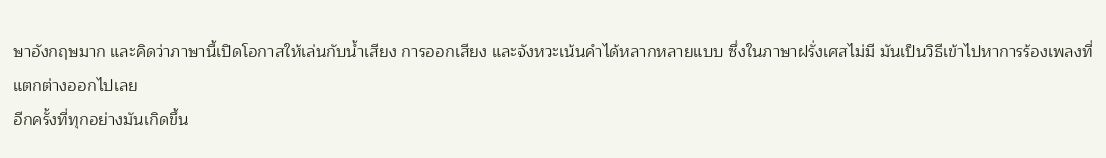ษาอังกฤษมาก และคิดว่าภาษานี้เปิดโอกาสให้เล่นกับน้ำเสียง การออกเสียง และจังหวะเน้นคำได้หลากหลายแบบ ซึ่งในภาษาฝรั่งเศสไม่มี มันเป็นวิธีเข้าไปหาการร้องเพลงที่แตกต่างออกไปเลย
อีกครั้งที่ทุกอย่างมันเกิดขึ้น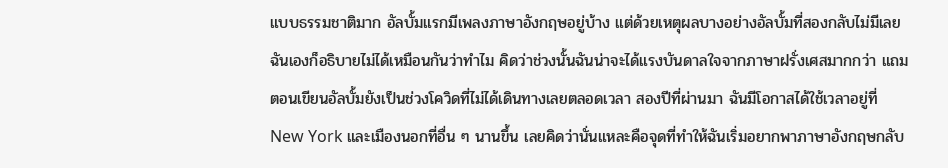แบบธรรมชาติมาก อัลบั้มแรกมีเพลงภาษาอังกฤษอยู่บ้าง แต่ด้วยเหตุผลบางอย่างอัลบั้มที่สองกลับไม่มีเลย ฉันเองก็อธิบายไม่ได้เหมือนกันว่าทำไม คิดว่าช่วงนั้นฉันน่าจะได้แรงบันดาลใจจากภาษาฝรั่งเศสมากกว่า แถมตอนเขียนอัลบั้มยังเป็นช่วงโควิดที่ไม่ได้เดินทางเลยตลอดเวลา สองปีที่ผ่านมา ฉันมีโอกาสได้ใช้เวลาอยู่ที่ New York และเมืองนอกที่อื่น ๆ นานขึ้น เลยคิดว่านั่นแหละคือจุดที่ทำให้ฉันเริ่มอยากพาภาษาอังกฤษกลับ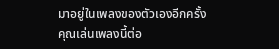มาอยู่ในเพลงของตัวเองอีกครั้ง
คุณเล่นเพลงนี้ต่อ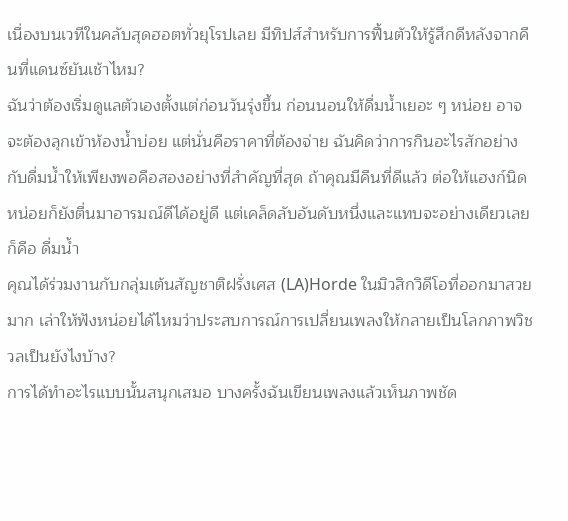เนื่องบนเวทีในคลับสุดฮอตทั่วยุโรปเลย มีทิปส์สำหรับการฟื้นตัวให้รู้สึกดีหลังจากคืนที่แดนซ์ยันเช้าไหม?
ฉันว่าต้องเริ่มดูแลตัวเองตั้งแต่ก่อนวันรุ่งขึ้น ก่อนนอนให้ดื่มน้ำเยอะ ๆ หน่อย อาจจะต้องลุกเข้าห้องน้ำบ่อย แต่นั่นคือราคาที่ต้องจ่าย ฉันคิดว่าการกินอะไรสักอย่างกับดื่มน้ำให้เพียงพอคือสองอย่างที่สำคัญที่สุด ถ้าคุณมีคืนที่ดีแล้ว ต่อให้แฮงก์นิดหน่อยก็ยังตื่นมาอารมณ์ดีได้อยู่ดี แต่เคล็ดลับอันดับหนึ่งและแทบจะอย่างเดียวเลยก็คือ ดื่มน้ำ
คุณได้ร่วมงานกับกลุ่มเต้นสัญชาติฝรั่งเศส (LA)Horde ในมิวสิกวิดีโอที่ออกมาสวยมาก เล่าให้ฟังหน่อยได้ไหมว่าประสบการณ์การเปลี่ยนเพลงให้กลายเป็นโลกภาพวิชวลเป็นยังไงบ้าง?
การได้ทำอะไรแบบนั้นสนุกเสมอ บางครั้งฉันเขียนเพลงแล้วเห็นภาพชัด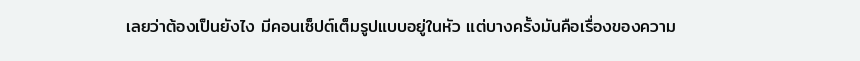เลยว่าต้องเป็นยังไง มีคอนเซ็ปต์เต็มรูปแบบอยู่ในหัว แต่บางครั้งมันคือเรื่องของความ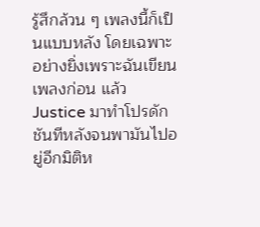รู้สึกล้วน ๆ เพลงนี้ก็เป็นแบบหลัง โดยเฉพาะอย่างยิ่งเพราะฉันเขียนเพลงก่อน แล้ว Justice มาทำโปรดักชันทีหลังจนพามันไปอยู่อีกมิติห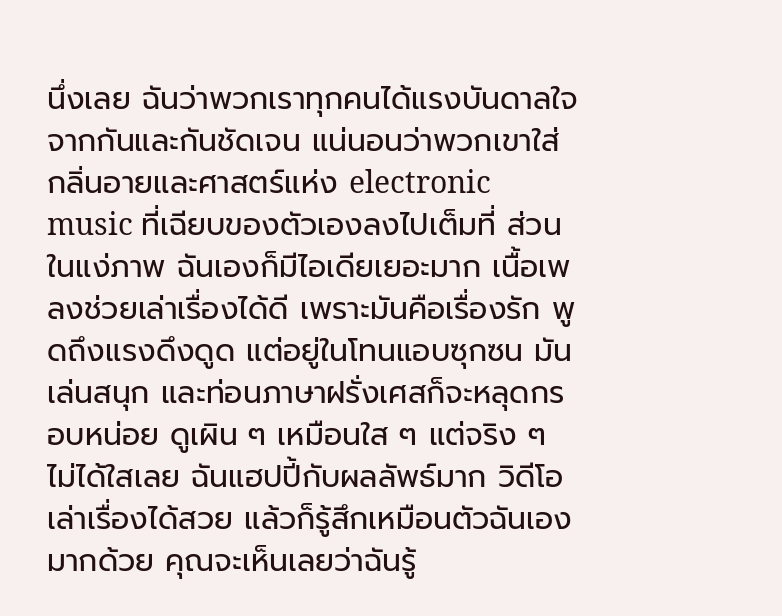นึ่งเลย ฉันว่าพวกเราทุกคนได้แรงบันดาลใจจากกันและกันชัดเจน แน่นอนว่าพวกเขาใส่กลิ่นอายและศาสตร์แห่ง electronic music ที่เฉียบของตัวเองลงไปเต็มที่ ส่วนในแง่ภาพ ฉันเองก็มีไอเดียเยอะมาก เนื้อเพลงช่วยเล่าเรื่องได้ดี เพราะมันคือเรื่องรัก พูดถึงแรงดึงดูด แต่อยู่ในโทนแอบซุกซน มันเล่นสนุก และท่อนภาษาฝรั่งเศสก็จะหลุดกรอบหน่อย ดูเผิน ๆ เหมือนใส ๆ แต่จริง ๆ ไม่ได้ใสเลย ฉันแฮปปี้กับผลลัพธ์มาก วิดีโอเล่าเรื่องได้สวย แล้วก็รู้สึกเหมือนตัวฉันเองมากด้วย คุณจะเห็นเลยว่าฉันรู้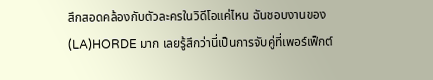สึกสอดคล้องกับตัวละครในวิดีโอแค่ไหน ฉันชอบงานของ (LA)HORDE มาก เลยรู้สึกว่านี่เป็นการจับคู่ที่เพอร์เฟ็กต์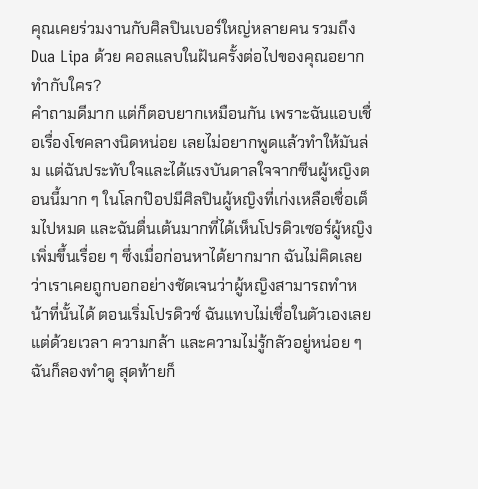คุณเคยร่วมงานกับศิลปินเบอร์ใหญ่หลายคน รวมถึง Dua Lipa ด้วย คอลแลบในฝันครั้งต่อไปของคุณอยากทำกับใคร?
คำถามดีมาก แต่ก็ตอบยากเหมือนกัน เพราะฉันแอบเชื่อเรื่องโชคลางนิดหน่อย เลยไม่อยากพูดแล้วทำให้มันล่ม แต่ฉันประทับใจและได้แรงบันดาลใจจากซีนผู้หญิงตอนนี้มาก ๆ ในโลกป๊อปมีศิลปินผู้หญิงที่เก่งเหลือเชื่อเต็มไปหมด และฉันตื่นเต้นมากที่ได้เห็นโปรดิวเซอร์ผู้หญิงเพิ่มขึ้นเรื่อย ๆ ซึ่งเมื่อก่อนหาได้ยากมาก ฉันไม่คิดเลยว่าเราเคยถูกบอกอย่างชัดเจนว่าผู้หญิงสามารถทำหน้าที่นั้นได้ ตอนเริ่มโปรดิวซ์ ฉันแทบไม่เชื่อในตัวเองเลย แต่ด้วยเวลา ความกล้า และความไม่รู้กลัวอยู่หน่อย ๆ ฉันก็ลองทำดู สุดท้ายก็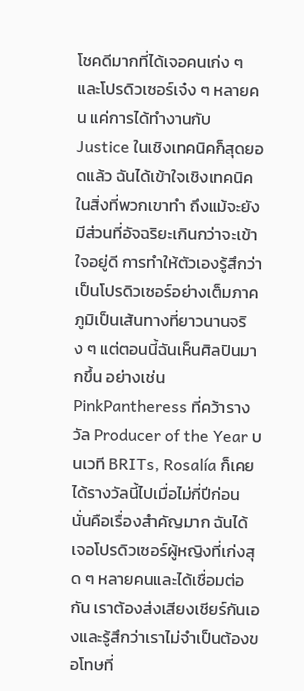โชคดีมากที่ได้เจอคนเก่ง ๆ และโปรดิวเซอร์เจ๋ง ๆ หลายคน แค่การได้ทำงานกับ Justice ในเชิงเทคนิคก็สุดยอดแล้ว ฉันได้เข้าใจเชิงเทคนิคในสิ่งที่พวกเขาทำ ถึงแม้จะยังมีส่วนที่อัจฉริยะเกินกว่าจะเข้าใจอยู่ดี การทำให้ตัวเองรู้สึกว่าเป็นโปรดิวเซอร์อย่างเต็มภาคภูมิเป็นเส้นทางที่ยาวนานจริง ๆ แต่ตอนนี้ฉันเห็นศิลปินมากขึ้น อย่างเช่น PinkPantheress ที่คว้ารางวัล Producer of the Year บนเวที BRITs, Rosalía ก็เคยได้รางวัลนี้ไปเมื่อไม่กี่ปีก่อน นั่นคือเรื่องสำคัญมาก ฉันได้เจอโปรดิวเซอร์ผู้หญิงที่เก่งสุด ๆ หลายคนและได้เชื่อมต่อกัน เราต้องส่งเสียงเชียร์กันเองและรู้สึกว่าเราไม่จำเป็นต้องขอโทษที่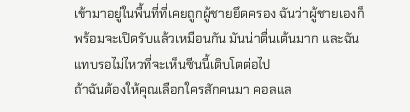เข้ามาอยู่ในพื้นที่ที่เคยถูกผู้ชายยึดครอง ฉันว่าผู้ชายเองก็พร้อมจะเปิดรับแล้วเหมือนกัน มันน่าตื่นเต้นมาก และฉันแทบรอไม่ไหวที่จะเห็นซีนนี้เติบโตต่อไป
ถ้าฉันต้องให้คุณเลือกใครสักคนมา คอลแล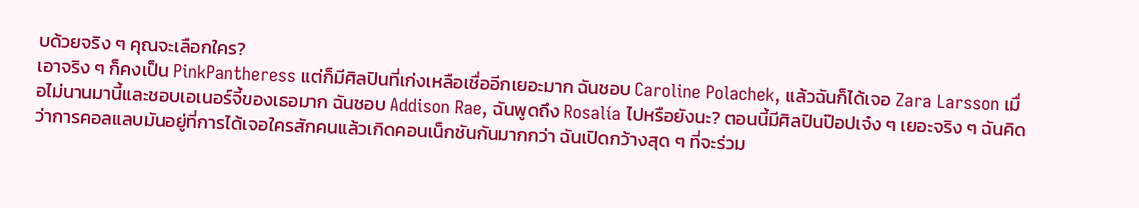บด้วยจริง ๆ คุณจะเลือกใคร?
เอาจริง ๆ ก็คงเป็น PinkPantheress แต่ก็มีศิลปินที่เก่งเหลือเชื่ออีกเยอะมาก ฉันชอบ Caroline Polachek, แล้วฉันก็ได้เจอ Zara Larsson เมื่อไม่นานมานี้และชอบเอเนอร์จี้ของเธอมาก ฉันชอบ Addison Rae, ฉันพูดถึง Rosalía ไปหรือยังนะ? ตอนนี้มีศิลปินป๊อปเจ๋ง ๆ เยอะจริง ๆ ฉันคิดว่าการคอลแลบมันอยู่ที่การได้เจอใครสักคนแล้วเกิดคอนเน็กชันกันมากกว่า ฉันเปิดกว้างสุด ๆ ที่จะร่วม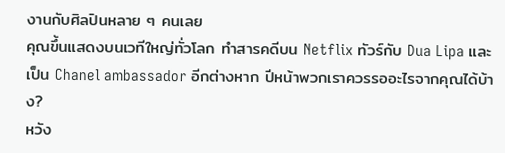งานกับศิลปินหลาย ๆ คนเลย
คุณขึ้นแสดงบนเวทีใหญ่ทั่วโลก ทำสารคดีบน Netflix ทัวร์กับ Dua Lipa และเป็น Chanel ambassador อีกต่างหาก ปีหน้าพวกเราควรรออะไรจากคุณได้บ้าง?
หวัง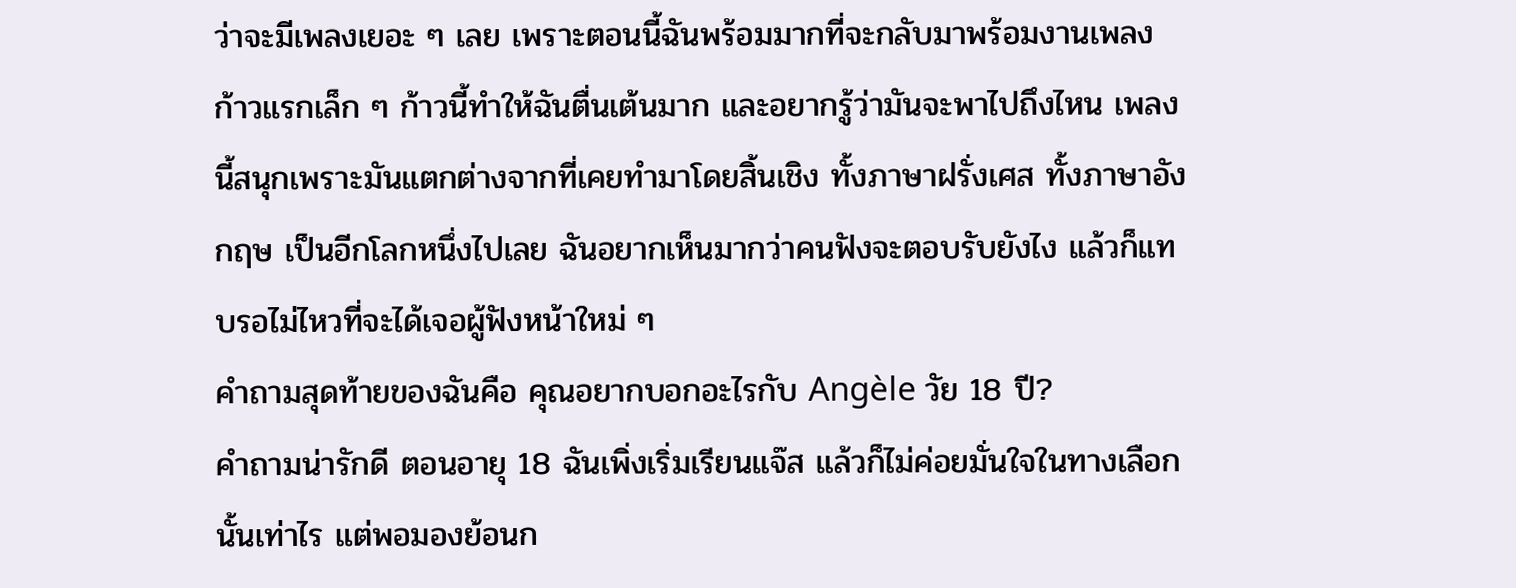ว่าจะมีเพลงเยอะ ๆ เลย เพราะตอนนี้ฉันพร้อมมากที่จะกลับมาพร้อมงานเพลง ก้าวแรกเล็ก ๆ ก้าวนี้ทำให้ฉันตื่นเต้นมาก และอยากรู้ว่ามันจะพาไปถึงไหน เพลงนี้สนุกเพราะมันแตกต่างจากที่เคยทำมาโดยสิ้นเชิง ทั้งภาษาฝรั่งเศส ทั้งภาษาอังกฤษ เป็นอีกโลกหนึ่งไปเลย ฉันอยากเห็นมากว่าคนฟังจะตอบรับยังไง แล้วก็แทบรอไม่ไหวที่จะได้เจอผู้ฟังหน้าใหม่ ๆ
คำถามสุดท้ายของฉันคือ คุณอยากบอกอะไรกับ Angèle วัย 18 ปี?
คำถามน่ารักดี ตอนอายุ 18 ฉันเพิ่งเริ่มเรียนแจ๊ส แล้วก็ไม่ค่อยมั่นใจในทางเลือกนั้นเท่าไร แต่พอมองย้อนก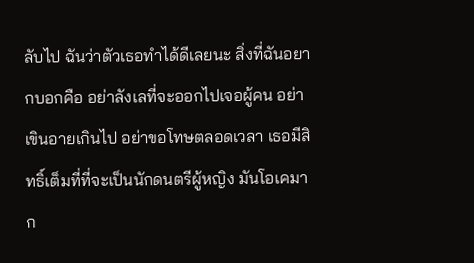ลับไป ฉันว่าตัวเธอทำได้ดีเลยนะ สิ่งที่ฉันอยากบอกคือ อย่าลังเลที่จะออกไปเจอผู้คน อย่าเขินอายเกินไป อย่าขอโทษตลอดเวลา เธอมีสิทธิ์เต็มที่ที่จะเป็นนักดนตรีผู้หญิง มันโอเคมาก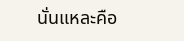นั่นแหละคือ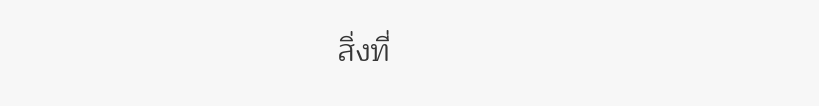สิ่งที่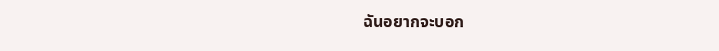ฉันอยากจะบอก